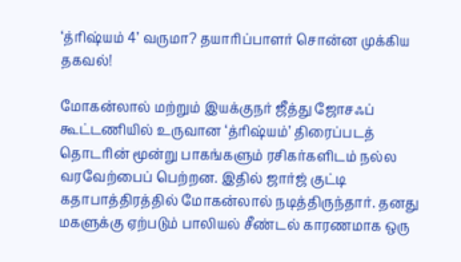‘த்ரிஷ்யம் 4’ வருமா? தயாரிப்பாளர் சொன்ன முக்கிய தகவல்!

மோகன்லால் மற்றும் இயக்குநர் ஜீத்து ஜோசஃப் கூட்டணியில் உருவான ‘த்ரிஷ்யம்’ திரைப்படத் தொடரின் மூன்று பாகங்களும் ரசிகர்களிடம் நல்ல வரவேற்பைப் பெற்றன. இதில் ஜார்ஜ் குட்டி கதாபாத்திரத்தில் மோகன்லால் நடித்திருந்தார். தனது மகளுக்கு ஏற்படும் பாலியல் சீண்டல் காரணமாக ஒரு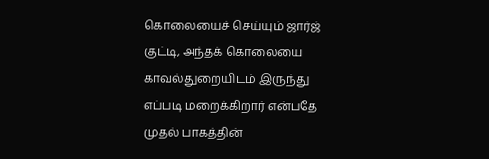கொலையைச் செய்யும் ஜார்ஜ் குட்டி, அந்தக் கொலையை காவல்துறையிடம் இருந்து எப்படி மறைக்கிறார் என்பதே முதல் பாகத்தின்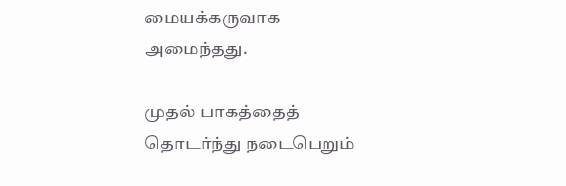மையக்கருவாக அமைந்தது.

முதல் பாகத்தைத் தொடர்ந்து நடைபெறும்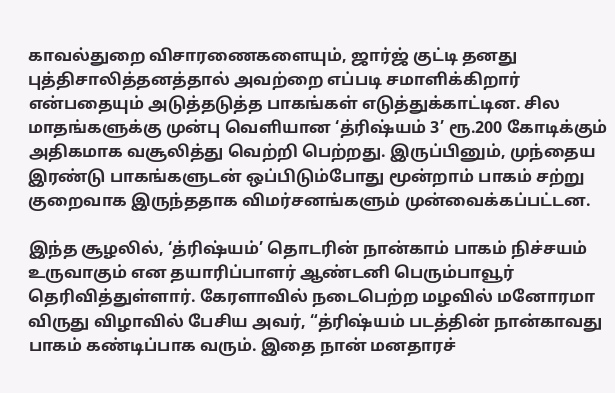காவல்துறை விசாரணைகளையும், ஜார்ஜ் குட்டி தனது புத்திசாலித்தனத்தால் அவற்றை எப்படி சமாளிக்கிறார் என்பதையும் அடுத்தடுத்த பாகங்கள் எடுத்துக்காட்டின. சில மாதங்களுக்கு முன்பு வெளியான ‘த்ரிஷ்யம் 3’ ரூ.200 கோடிக்கும் அதிகமாக வசூலித்து வெற்றி பெற்றது. இருப்பினும், முந்தைய இரண்டு பாகங்களுடன் ஒப்பிடும்போது மூன்றாம் பாகம் சற்று குறைவாக இருந்ததாக விமர்சனங்களும் முன்வைக்கப்பட்டன.

இந்த சூழலில், ‘த்ரிஷ்யம்’ தொடரின் நான்காம் பாகம் நிச்சயம் உருவாகும் என தயாரிப்பாளர் ஆண்டனி பெரும்பாவூர் தெரிவித்துள்ளார். கேரளாவில் நடைபெற்ற மழவில் மனோரமா விருது விழாவில் பேசிய அவர், “த்ரிஷ்யம் படத்தின் நான்காவது பாகம் கண்டிப்பாக வரும். இதை நான் மனதாரச்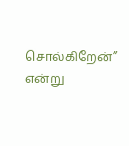சொல்கிறேன்” என்று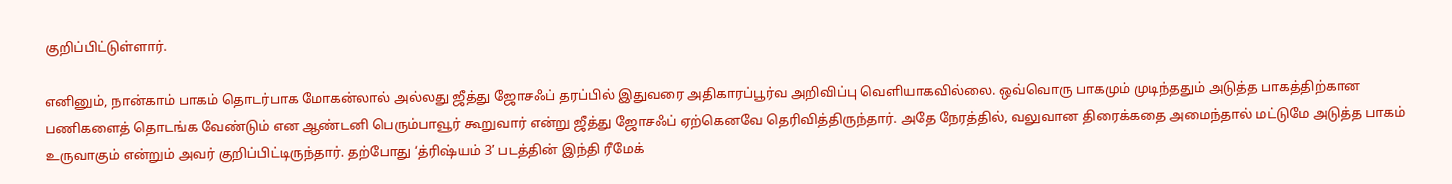குறிப்பிட்டுள்ளார்.

எனினும், நான்காம் பாகம் தொடர்பாக மோகன்லால் அல்லது ஜீத்து ஜோசஃப் தரப்பில் இதுவரை அதிகாரப்பூர்வ அறிவிப்பு வெளியாகவில்லை. ஒவ்வொரு பாகமும் முடிந்ததும் அடுத்த பாகத்திற்கான பணிகளைத் தொடங்க வேண்டும் என ஆண்டனி பெரும்பாவூர் கூறுவார் என்று ஜீத்து ஜோசஃப் ஏற்கெனவே தெரிவித்திருந்தார். அதே நேரத்தில், வலுவான திரைக்கதை அமைந்தால் மட்டுமே அடுத்த பாகம் உருவாகும் என்றும் அவர் குறிப்பிட்டிருந்தார். தற்போது ‘த்ரிஷ்யம் 3’ படத்தின் இந்தி ரீமேக்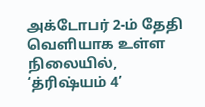அக்டோபர் 2-ம் தேதி வெளியாக உள்ள நிலையில், ‘த்ரிஷ்யம் 4’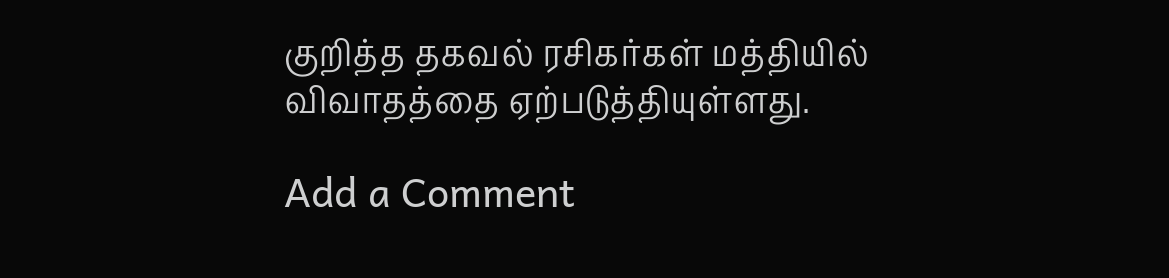குறித்த தகவல் ரசிகர்கள் மத்தியில் விவாதத்தை ஏற்படுத்தியுள்ளது.

Add a Comment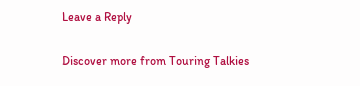Leave a Reply

Discover more from Touring Talkies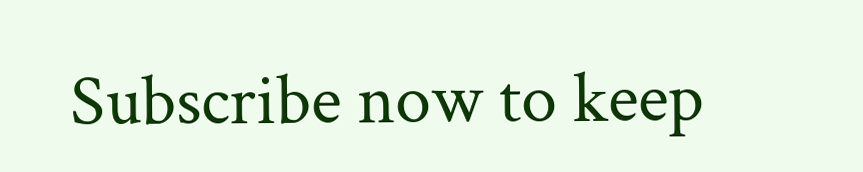Subscribe now to keep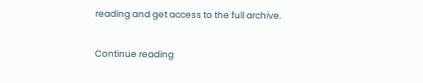reading and get access to the full archive.

Continue reading